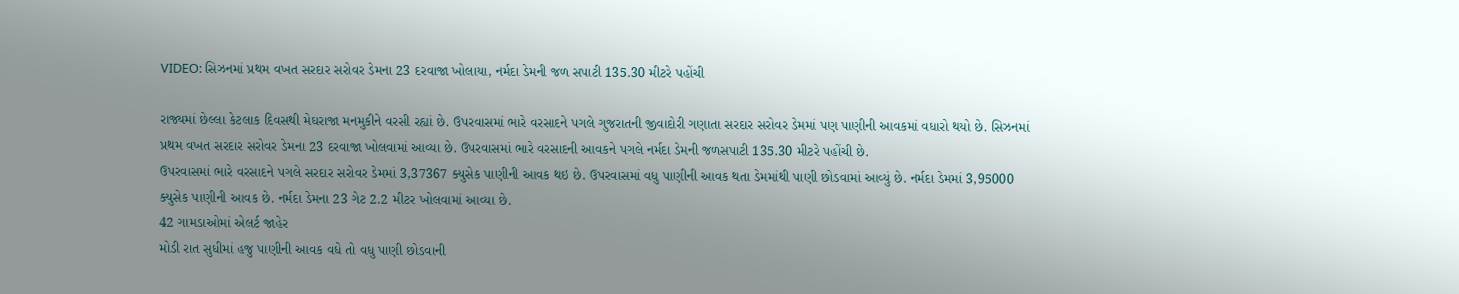VIDEO: સિઝનમાં પ્રથમ વખત સરદાર સરોવર ડેમના 23 દરવાજા ખોલાયા, નર્મદા ડેમની જળ સપાટી 135.30 મીટરે પહોંચી

રાજ્યમાં છેલ્લા કેટલાક દિવસથી મેઘરાજા મનમુકીને વરસી રહ્યાં છે. ઉપરવાસમાં ભારે વરસાદને પગલે ગુજરાતની જીવાદોરી ગણાતા સરદાર સરોવર ડેમમાં પણ પાણીની આવકમાં વધારો થયો છે. સિઝનમાં પ્રથમ વખત સરદાર સરોવર ડેમના 23 દરવાજા ખોલવામાં આવ્યા છે. ઉપરવાસમાં ભારે વરસાદની આવકને પગલે નર્મદા ડેમની જળસપાટી 135.30 મીટરે પહોંચી છે.
ઉપરવાસમાં ભારે વરસાદને પગલે સરદાર સરોવર ડેમમાં 3,37367 ક્યુસેક પાણીની આવક થઇ છે. ઉપરવાસમાં વધુ પાણીની આવક થતા ડેમમાંથી પાણી છોડવામાં આવ્યું છે. નર્મદા ડેમમાં 3,95000 ક્યુસેક પાણીની આવક છે. નર્મદા ડેમના 23 ગેટ 2.2 મીટર ખોલવામાં આવ્યા છે.
42 ગામડાઓમાં એલર્ટ જાહેર
મોડી રાત સુધીમાં હજુ પાણીની આવક વધે તો વધુ પાણી છોડવાની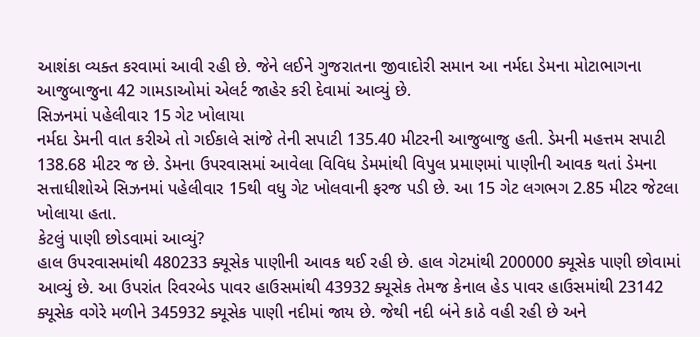આશંકા વ્યક્ત કરવામાં આવી રહી છે. જેને લઈને ગુજરાતના જીવાદોરી સમાન આ નર્મદા ડેમના મોટાભાગના આજુબાજુના 42 ગામડાઓમાં એલર્ટ જાહેર કરી દેવામાં આવ્યું છે.
સિઝનમાં પહેલીવાર 15 ગેટ ખોલાયા
નર્મદા ડેમની વાત કરીએ તો ગઈકાલે સાંજે તેની સપાટી 135.40 મીટરની આજુબાજુ હતી. ડેમની મહત્તમ સપાટી 138.68 મીટર જ છે. ડેમના ઉપરવાસમાં આવેલા વિવિધ ડેમમાંથી વિપુલ પ્રમાણમાં પાણીની આવક થતાં ડેમના સત્તાધીશોએ સિઝનમાં પહેલીવાર 15થી વધુ ગેટ ખોલવાની ફરજ પડી છે. આ 15 ગેટ લગભગ 2.85 મીટર જેટલા ખોલાયા હતા.
કેટલું પાણી છોડવામાં આવ્યું?
હાલ ઉપરવાસમાંથી 480233 ક્યૂસેક પાણીની આવક થઈ રહી છે. હાલ ગેટમાંથી 200000 ક્યૂસેક પાણી છોવામાં આવ્યું છે. આ ઉપરાંત રિવરબેડ પાવર હાઉસમાંથી 43932 ક્યૂસેક તેમજ કેનાલ હેડ પાવર હાઉસમાંથી 23142 ક્યૂસેક વગેરે મળીને 345932 ક્યૂસેક પાણી નદીમાં જાય છે. જેથી નદી બંને કાઠે વહી રહી છે અને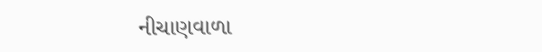નીચાણવાળા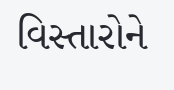વિસ્તારોને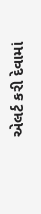એલર્ટ કરી દેવામાં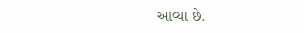આવ્યા છે.